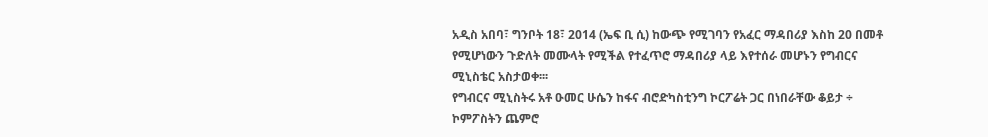አዲስ አበባ፣ ግንቦት 18፣ 2014 (ኤፍ ቢ ሲ) ከውጭ የሚገባን የአፈር ማዳበሪያ እስከ 20 በመቶ የሚሆነውን ጉድለት መሙላት የሚችል የተፈጥሮ ማዳበሪያ ላይ እየተሰራ መሆኑን የግብርና ሚኒስቴር አስታወቀ፡፡፡
የግብርና ሚኒስትሩ አቶ ዑመር ሁሴን ከፋና ብሮድካስቲንግ ኮርፖሬት ጋር በነበራቸው ቆይታ ÷ ኮምፖስትን ጨምሮ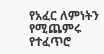የአፈር ለምነትን የሚጨምሩ የተፈጥሮ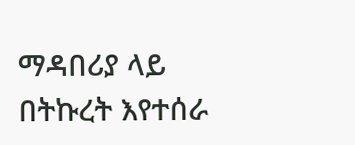ማዳበሪያ ላይ በትኩረት እየተሰራ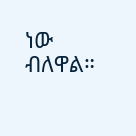ነው ብለዋል።